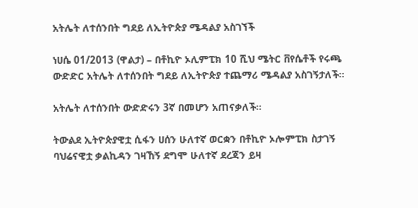አትሌት ለተሰንበት ግደይ ለኢትዮጵያ ሜዳልያ አስገኘች

ነሀሴ 01/2013 (ዋልታ) – በቶኪዮ ኦሊምፒክ 10 ሺህ ሜትር ቨየሴቶች የሩጫ ውድድር አትሌት ለተሰንበት ግደይ ለኢትዮጵያ ተጨማሪ ሜዳልያ አስገኝታለች።

አትሌት ለተሰንበት ውድድሩን 3ኛ በመሆን አጠናቃለች።

ትውልደ ኢትዮጵያዊቷ ሲፋን ሀሰን ሁለተኛ ወርቋን በቶኪዮ ኦሎምፒክ ስታገኝ ባህሬናዊቷ ቃልኪዳን ገዛኸኝ ደግሞ ሁለተኛ ደረጃን ይዛ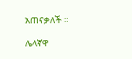አጠናቃለች ።

ሌላኛዋ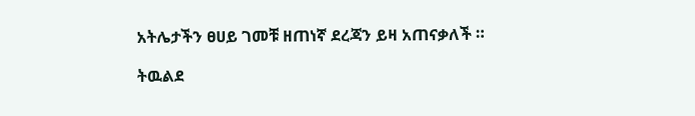አትሌታችን ፀሀይ ገመቹ ዘጠነኛ ደረጃን ይዛ አጠናቃለች ።

ትዉልደ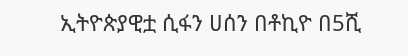ኢትዮጵያዊቷ ሲፋን ሀሰን በቶኪዮ በ5ሺ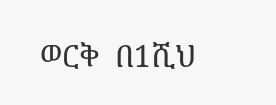ወርቅ  በ1ሺህ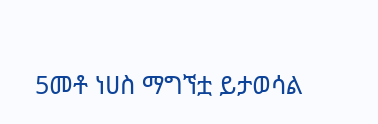5መቶ ነሀስ ማግኘቷ ይታወሳል